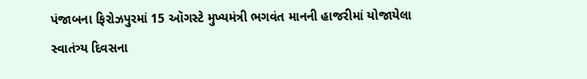પંજાબના ફિરોઝપુરમાં 15 ઑગસ્ટે મુખ્યમંત્રી ભગવંત માનની હાજરીમાં યોજાયેલા સ્વાતંત્ર્ય દિવસના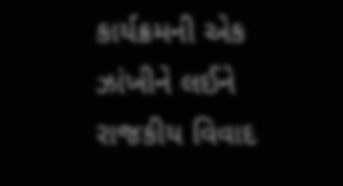કાર્યક્રમની એક ઝાંખીને લઈને રાજકીય વિવાદ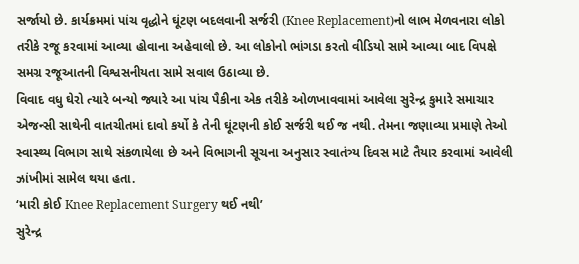સર્જાયો છે. કાર્યક્રમમાં પાંચ વૃદ્ધોને ઘૂંટણ બદલવાની સર્જરી (Knee Replacement)નો લાભ મેળવનારા લોકો તરીકે રજૂ કરવામાં આવ્યા હોવાના અહેવાલો છે. આ લોકોનો ભાંગડા કરતો વીડિયો સામે આવ્યા બાદ વિપક્ષે સમગ્ર રજૂઆતની વિશ્વસનીયતા સામે સવાલ ઉઠાવ્યા છે.
વિવાદ વધુ ઘેરો ત્યારે બન્યો જ્યારે આ પાંચ પૈકીના એક તરીકે ઓળખાવવામાં આવેલા સુરેન્દ્ર કુમારે સમાચાર એજન્સી સાથેની વાતચીતમાં દાવો કર્યો કે તેની ઘૂંટણની કોઈ સર્જરી થઈ જ નથી. તેમના જણાવ્યા પ્રમાણે તેઓ સ્વાસ્થ્ય વિભાગ સાથે સંકળાયેલા છે અને વિભાગની સૂચના અનુસાર સ્વાતંત્ર્ય દિવસ માટે તૈયાર કરવામાં આવેલી ઝાંખીમાં સામેલ થયા હતા.
‘મારી કોઈ Knee Replacement Surgery થઈ નથી’
સુરેન્દ્ર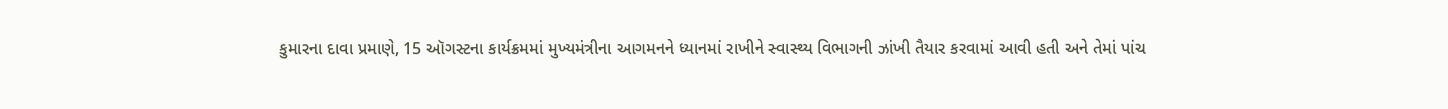કુમારના દાવા પ્રમાણે, 15 ઑગસ્ટના કાર્યક્રમમાં મુખ્યમંત્રીના આગમનને ધ્યાનમાં રાખીને સ્વાસ્થ્ય વિભાગની ઝાંખી તૈયાર કરવામાં આવી હતી અને તેમાં પાંચ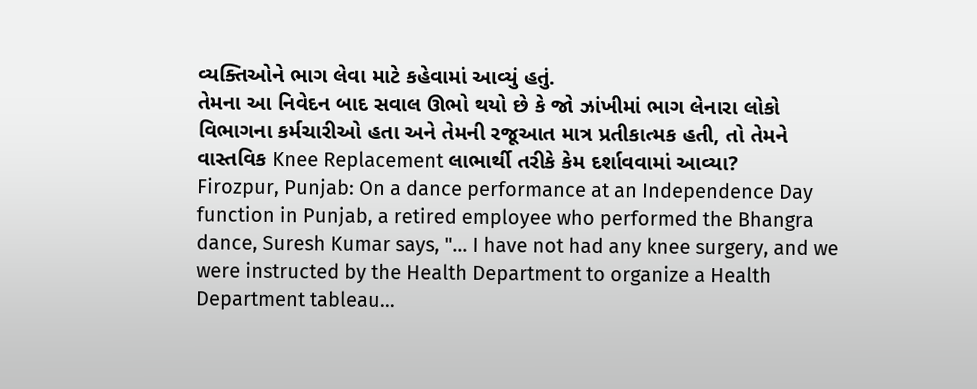વ્યક્તિઓને ભાગ લેવા માટે કહેવામાં આવ્યું હતું.
તેમના આ નિવેદન બાદ સવાલ ઊભો થયો છે કે જો ઝાંખીમાં ભાગ લેનારા લોકો વિભાગના કર્મચારીઓ હતા અને તેમની રજૂઆત માત્ર પ્રતીકાત્મક હતી, તો તેમને વાસ્તવિક Knee Replacement લાભાર્થી તરીકે કેમ દર્શાવવામાં આવ્યા?
Firozpur, Punjab: On a dance performance at an Independence Day function in Punjab, a retired employee who performed the Bhangra dance, Suresh Kumar says, "… I have not had any knee surgery, and we were instructed by the Health Department to organize a Health Department tableau…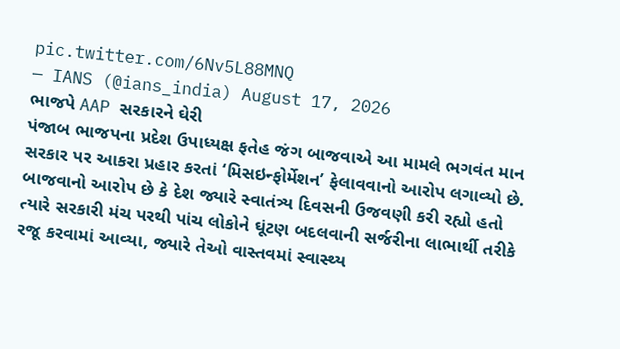pic.twitter.com/6Nv5L88MNQ
— IANS (@ians_india) August 17, 2026
ભાજપે AAP સરકારને ઘેરી
પંજાબ ભાજપના પ્રદેશ ઉપાધ્યક્ષ ફતેહ જંગ બાજવાએ આ મામલે ભગવંત માન સરકાર પર આકરા પ્રહાર કરતાં ‘મિસઇન્ફોર્મેશન’ ફેલાવવાનો આરોપ લગાવ્યો છે.
બાજવાનો આરોપ છે કે દેશ જ્યારે સ્વાતંત્ર્ય દિવસની ઉજવણી કરી રહ્યો હતો ત્યારે સરકારી મંચ પરથી પાંચ લોકોને ઘૂંટણ બદલવાની સર્જરીના લાભાર્થી તરીકે રજૂ કરવામાં આવ્યા, જ્યારે તેઓ વાસ્તવમાં સ્વાસ્થ્ય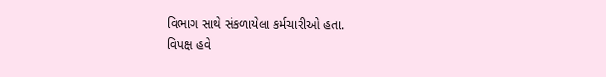વિભાગ સાથે સંકળાયેલા કર્મચારીઓ હતા.
વિપક્ષ હવે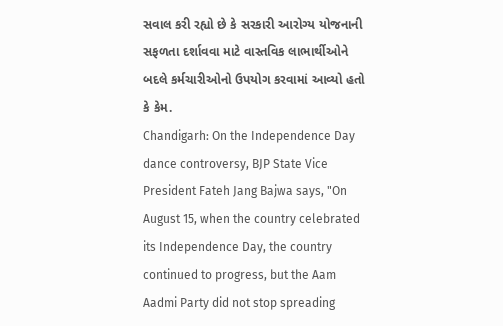સવાલ કરી રહ્યો છે કે સરકારી આરોગ્ય યોજનાની સફળતા દર્શાવવા માટે વાસ્તવિક લાભાર્થીઓને બદલે કર્મચારીઓનો ઉપયોગ કરવામાં આવ્યો હતો કે કેમ.
Chandigarh: On the Independence Day dance controversy, BJP State Vice President Fateh Jang Bajwa says, "On August 15, when the country celebrated its Independence Day, the country continued to progress, but the Aam Aadmi Party did not stop spreading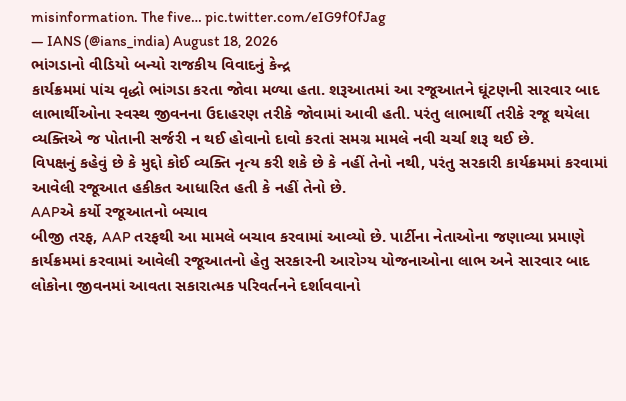misinformation. The five… pic.twitter.com/eIG9f0fJag
— IANS (@ians_india) August 18, 2026
ભાંગડાનો વીડિયો બન્યો રાજકીય વિવાદનું કેન્દ્ર
કાર્યક્રમમાં પાંચ વૃદ્ધો ભાંગડા કરતા જોવા મળ્યા હતા. શરૂઆતમાં આ રજૂઆતને ઘૂંટણની સારવાર બાદ લાભાર્થીઓના સ્વસ્થ જીવનના ઉદાહરણ તરીકે જોવામાં આવી હતી. પરંતુ લાભાર્થી તરીકે રજૂ થયેલા વ્યક્તિએ જ પોતાની સર્જરી ન થઈ હોવાનો દાવો કરતાં સમગ્ર મામલે નવી ચર્ચા શરૂ થઈ છે.
વિપક્ષનું કહેવું છે કે મુદ્દો કોઈ વ્યક્તિ નૃત્ય કરી શકે છે કે નહીં તેનો નથી, પરંતુ સરકારી કાર્યક્રમમાં કરવામાં આવેલી રજૂઆત હકીકત આધારિત હતી કે નહીં તેનો છે.
AAPએ કર્યો રજૂઆતનો બચાવ
બીજી તરફ, AAP તરફથી આ મામલે બચાવ કરવામાં આવ્યો છે. પાર્ટીના નેતાઓના જણાવ્યા પ્રમાણે કાર્યક્રમમાં કરવામાં આવેલી રજૂઆતનો હેતુ સરકારની આરોગ્ય યોજનાઓના લાભ અને સારવાર બાદ લોકોના જીવનમાં આવતા સકારાત્મક પરિવર્તનને દર્શાવવાનો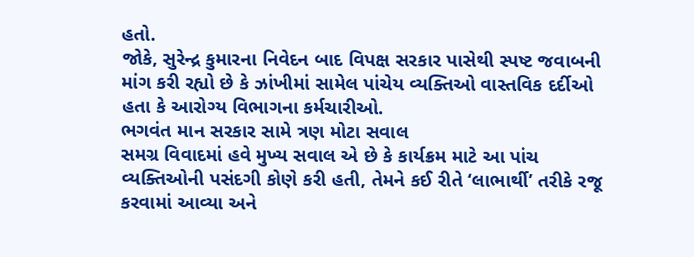હતો.
જોકે, સુરેન્દ્ર કુમારના નિવેદન બાદ વિપક્ષ સરકાર પાસેથી સ્પષ્ટ જવાબની માંગ કરી રહ્યો છે કે ઝાંખીમાં સામેલ પાંચેય વ્યક્તિઓ વાસ્તવિક દર્દીઓ હતા કે આરોગ્ય વિભાગના કર્મચારીઓ.
ભગવંત માન સરકાર સામે ત્રણ મોટા સવાલ
સમગ્ર વિવાદમાં હવે મુખ્ય સવાલ એ છે કે કાર્યક્રમ માટે આ પાંચ વ્યક્તિઓની પસંદગી કોણે કરી હતી, તેમને કઈ રીતે ‘લાભાર્થી’ તરીકે રજૂ કરવામાં આવ્યા અને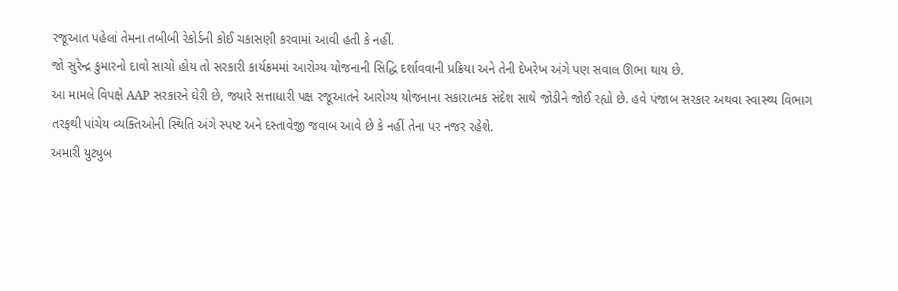રજૂઆત પહેલાં તેમના તબીબી રેકોર્ડની કોઈ ચકાસણી કરવામાં આવી હતી કે નહીં.
જો સુરેન્દ્ર કુમારનો દાવો સાચો હોય તો સરકારી કાર્યક્રમમાં આરોગ્ય યોજનાની સિદ્ધિ દર્શાવવાની પ્રક્રિયા અને તેની દેખરેખ અંગે પણ સવાલ ઊભા થાય છે.
આ મામલે વિપક્ષે AAP સરકારને ઘેરી છે, જ્યારે સત્તાધારી પક્ષ રજૂઆતને આરોગ્ય યોજનાના સકારાત્મક સંદેશ સાથે જોડીને જોઈ રહ્યો છે. હવે પંજાબ સરકાર અથવા સ્વાસ્થ્ય વિભાગ તરફથી પાંચેય વ્યક્તિઓની સ્થિતિ અંગે સ્પષ્ટ અને દસ્તાવેજી જવાબ આવે છે કે નહીં તેના પર નજર રહેશે.
અમારી યુટ્યુબ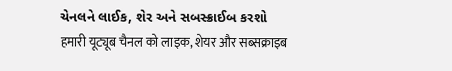ચેનલને લાઈક, શેર અને સબસ્ક્રાઈબ કરશો
हमारी यूट्यूब चैनल को लाइक, शेयर और सब्सक्राइब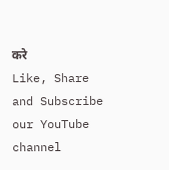करे
Like, Share and Subscribe our YouTube channel